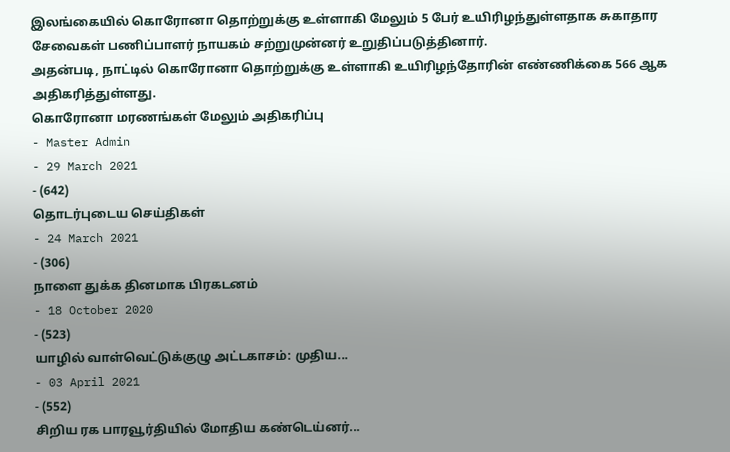இலங்கையில் கொரோனா தொற்றுக்கு உள்ளாகி மேலும் 5 பேர் உயிரிழந்துள்ளதாக சுகாதார சேவைகள் பணிப்பாளர் நாயகம் சற்றுமுன்னர் உறுதிப்படுத்தினார்.
அதன்படி, நாட்டில் கொரோனா தொற்றுக்கு உள்ளாகி உயிரிழந்தோரின் எண்ணிக்கை 566 ஆக அதிகரித்துள்ளது.
கொரோனா மரணங்கள் மேலும் அதிகரிப்பு
- Master Admin
- 29 March 2021
- (642)
தொடர்புடைய செய்திகள்
- 24 March 2021
- (306)
நாளை துக்க தினமாக பிரகடனம்
- 18 October 2020
- (523)
யாழில் வாள்வெட்டுக்குழு அட்டகாசம்: முதிய...
- 03 April 2021
- (552)
சிறிய ரக பாரவூர்தியில் மோதிய கண்டெய்னர்...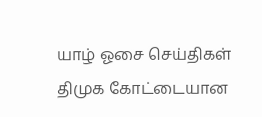யாழ் ஓசை செய்திகள்
திமுக கோட்டையான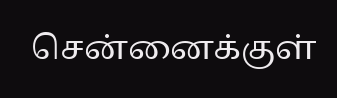சென்னைக்குள்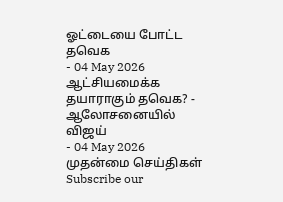ஓட்டையை போட்ட தவெக
- 04 May 2026
ஆட்சியமைக்க தயாராகும் தவெக? - ஆலோசனையில் விஜய்
- 04 May 2026
முதன்மை செய்திகள்
Subscribe our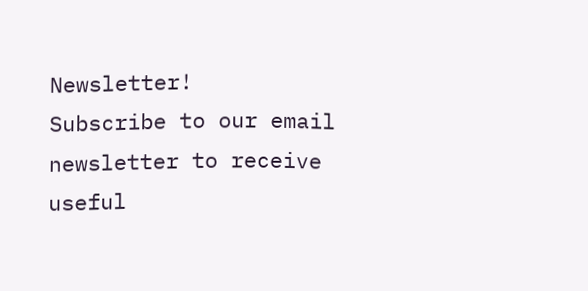Newsletter!
Subscribe to our email newsletter to receive useful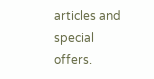articles and special offers.